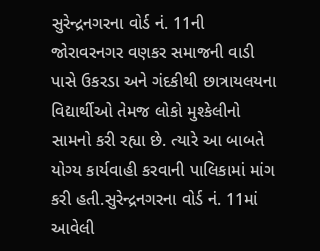સુરેન્દ્રનગરના વોર્ડ નં. 11ની જોરાવરનગર વણકર સમાજની વાડી પાસે ઉકરડા અને ગંદકીથી છાત્રાયલયના વિદ્યાર્થીઓ તેમજ લોકો મુશ્કેલીનો સામનો કરી રહ્યા છે. ત્યારે આ બાબતે યોગ્ય કાર્યવાહી કરવાની પાલિકામાં માંગ કરી હતી.સુરેન્દ્રનગરના વોર્ડ નં. 11માં આવેલી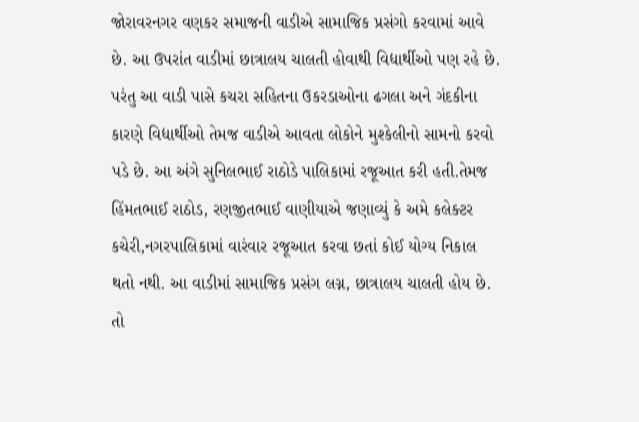જોરાવરનગર વણકર સમાજની વાડીએ સામાજિક પ્રસંગો કરવામાં આવે છે. આ ઉપરાંત વાડીમાં છાત્રાલય ચાલતી હોવાથી વિદ્યાર્થીઓ પણ રહે છે. પરંતુ આ વાડી પાસે કચરા સહિતના ઉકરડાઓના ઢગલા અને ગંદકીના કારણે વિદ્યાર્થીઓ તેમજ વાડીએ આવતા લોકોને મુશ્કેલીનો સામનો કરવો પડે છે. આ અંગે સુનિલભાઈ રાઠોડે પાલિકામાં રજૂઆત કરી હતી.તેમજ હિંમતભાઈ રાઠોડ, રણજીતભાઈ વાણીયાએ જણાવ્યું કે અમે કલેક્ટર કચેરી,નગરપાલિકામાં વારંવાર રજૂઆત કરવા છતાં કોઈ યોગ્ય નિકાલ થતો નથી. આ વાડીમાં સામાજિક પ્રસંગ લગ્ન, છાત્રાલય ચાલતી હોય છે. તો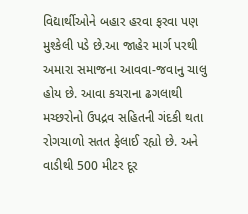વિદ્યાર્થીઓને બહાર હરવા ફરવા પણ મુશ્કેલી પડે છે.આ જાહેર માર્ગ પરથી અમારા સમાજના આવવા-જવાનુ ચાલુ હોય છે. આવા કચરાના ઢગલાથી મચ્છરોનો ઉપદ્રવ સહિતની ગંદકી થતા રોગચાળો સતત ફેલાઈ રહ્યો છે. અને વાડીથી 500 મીટર દૂર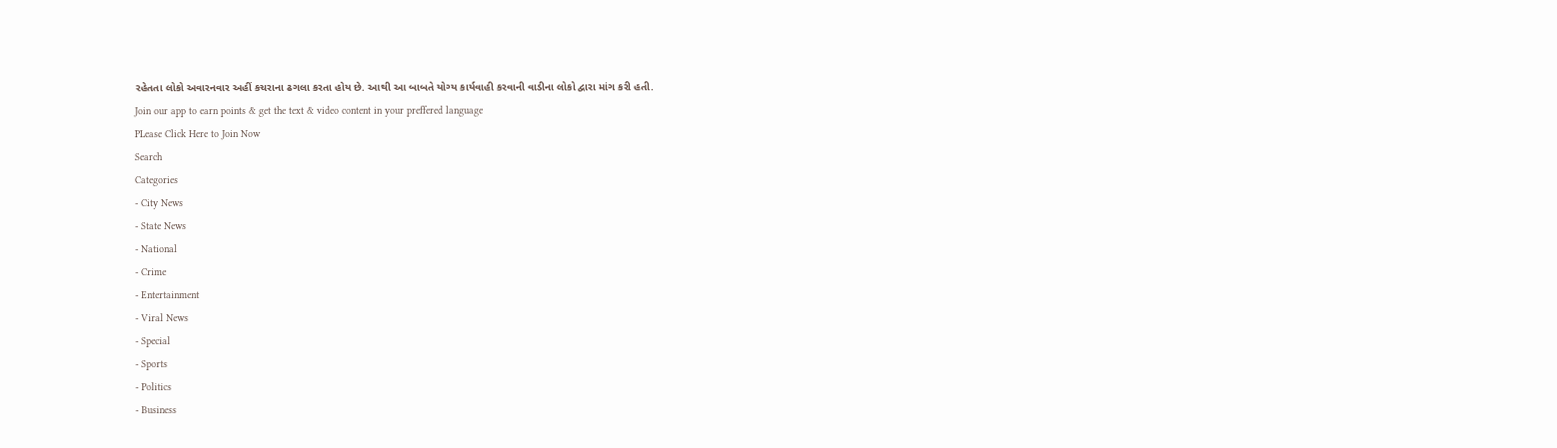રહેતતા લોકો અવારનવાર અહીં કચરાના ઢગલા કરતા હોય છે. આથી આ બાબતે યોગ્ય કાર્યવાહી કરવાની વાડીના લોકો દ્વારા માંગ કરી હતી.
Join our app to earn points & get the text & video content in your preffered language
PLease Click Here to Join Now
Search
Categories
- City News
- State News
- National
- Crime
- Entertainment
- Viral News
- Special
- Sports
- Politics
- Business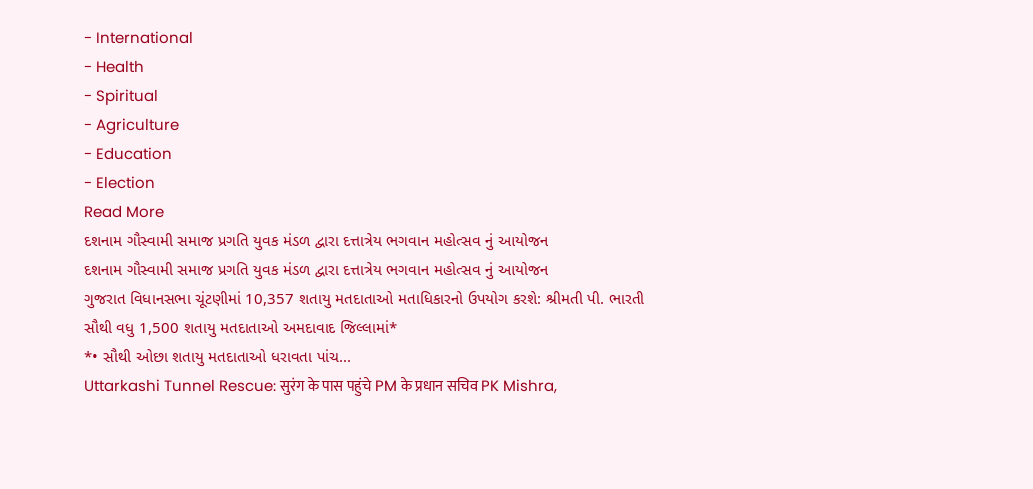- International
- Health
- Spiritual
- Agriculture
- Education
- Election
Read More
દશનામ ગૌસ્વામી સમાજ પ્રગતિ યુવક મંડળ દ્વારા દત્તાત્રેય ભગવાન મહોત્સવ નું આયોજન
દશનામ ગૌસ્વામી સમાજ પ્રગતિ યુવક મંડળ દ્વારા દત્તાત્રેય ભગવાન મહોત્સવ નું આયોજન
ગુજરાત વિધાનસભા ચૂંટણીમાં 10,357 શતાયુ મતદાતાઓ મતાધિકારનો ઉપયોગ કરશે: શ્રીમતી પી. ભારતી
સૌથી વધુ 1,500 શતાયુ મતદાતાઓ અમદાવાદ જિલ્લામાં*
*• સૌથી ઓછા શતાયુ મતદાતાઓ ધરાવતા પાંચ...
Uttarkashi Tunnel Rescue: सुरंग के पास पहुंचे PM के प्रधान सचिव PK Mishra,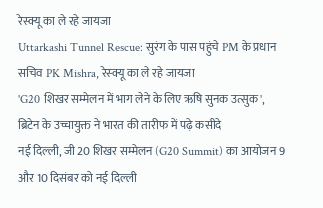रेस्क्यू का ले रहे जायजा
Uttarkashi Tunnel Rescue: सुरंग के पास पहुंचे PM के प्रधान सचिव PK Mishra, रेस्क्यू का ले रहे जायजा
'G20 शिखर सम्मेलन में भाग लेने के लिए ऋषि सुनक उत्सुक', ब्रिटेन के उच्चायुक्त ने भारत की तारीफ में पढ़े कसीदे
नई दिल्ली, जी 20 शिखर सम्मेलन (G20 Summit) का आयोजन 9 और 10 दिसंबर को नई दिल्ली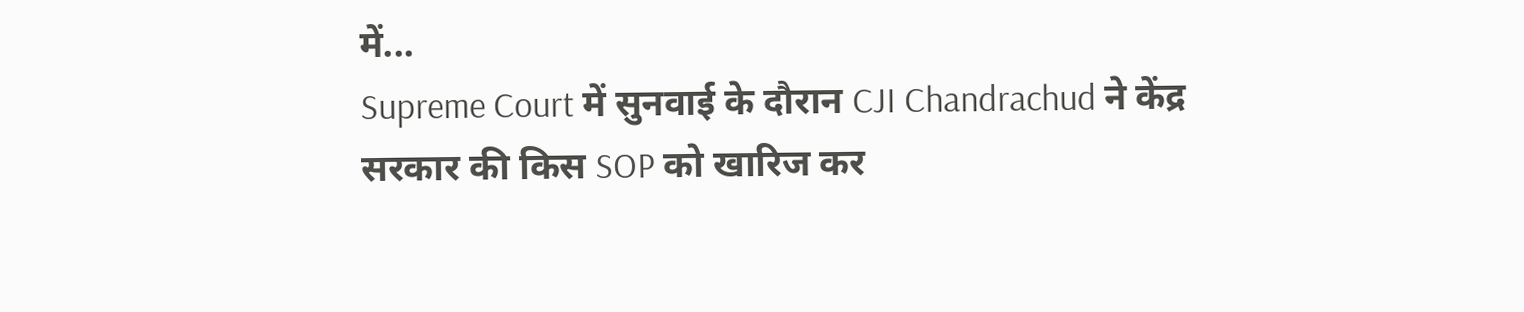में...
Supreme Court में सुनवाई के दौरान CJI Chandrachud ने केंद्र सरकार की किस SOP को खारिज कर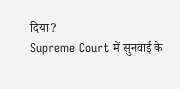दिया?
Supreme Court में सुनवाई के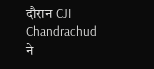दौरान CJI Chandrachud ने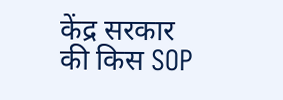केंद्र सरकार की किस SOP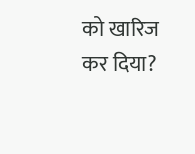को खारिज कर दिया?